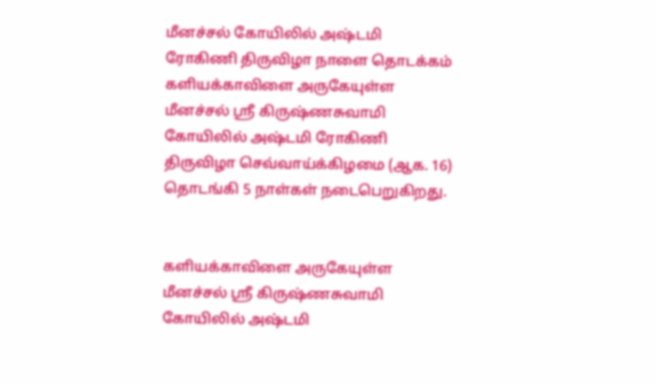மீனச்சல் கோயிலில் அஷ்டமி ரோகிணி திருவிழா நாளை தொடக்கம்
களியக்காவிளை அருகேயுள்ள மீனச்சல் ஸ்ரீ கிருஷ்ணசுவாமி கோயிலில் அஷ்டமி ரோகிணி திருவிழா செவ்வாய்க்கிழமை (ஆக. 16) தொடங்கி 5 நாள்கள் நடைபெறுகிறது.


களியக்காவிளை அருகேயுள்ள மீனச்சல் ஸ்ரீ கிருஷ்ணசுவாமி கோயிலில் அஷ்டமி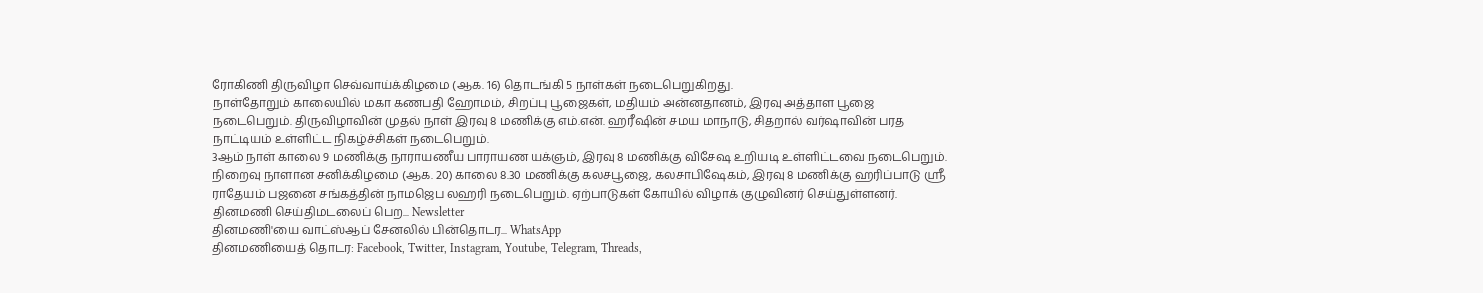ரோகிணி திருவிழா செவ்வாய்க்கிழமை (ஆக. 16) தொடங்கி 5 நாள்கள் நடைபெறுகிறது.
நாள்தோறும் காலையில் மகா கணபதி ஹோமம், சிறப்பு பூஜைகள், மதியம் அன்னதானம், இரவு அத்தாள பூஜை நடைபெறும். திருவிழாவின் முதல் நாள் இரவு 8 மணிக்கு எம்.என். ஹரீஷின் சமய மாநாடு, சிதறால் வர்ஷாவின் பரத நாட்டியம் உள்ளிட்ட நிகழ்ச்சிகள் நடைபெறும்.
3ஆம் நாள் காலை 9 மணிக்கு நாராயணீய பாராயண யக்ஞம், இரவு 8 மணிக்கு விசேஷ உறியடி உள்ளிட்டவை நடைபெறும். நிறைவு நாளான சனிக்கிழமை (ஆக. 20) காலை 8.30 மணிக்கு கலசபூஜை, கலசாபிஷேகம், இரவு 8 மணிக்கு ஹரிப்பாடு ஸ்ரீ ராதேயம் பஜனை சங்கத்தின் நாமஜெப லஹரி நடைபெறும். ஏற்பாடுகள் கோயில் விழாக் குழுவினர் செய்துள்ளனர்.
தினமணி செய்திமடலைப் பெற... Newsletter
தினமணி'யை வாட்ஸ்ஆப் சேனலில் பின்தொடர... WhatsApp
தினமணியைத் தொடர: Facebook, Twitter, Instagram, Youtube, Telegram, Threads,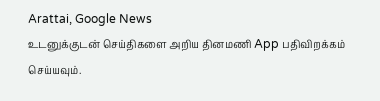Arattai, Google News
உடனுக்குடன் செய்திகளை அறிய தினமணி App பதிவிறக்கம் செய்யவும்.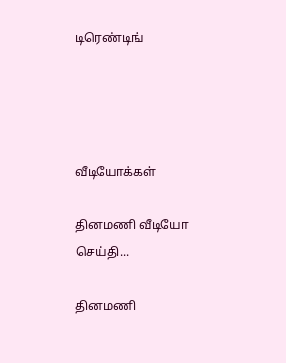டிரெண்டிங்




வீடியோக்கள்

தினமணி வீடியோ செய்தி...

தினமணி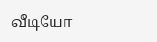வீடியோ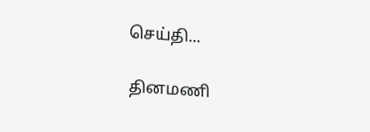செய்தி...

தினமணி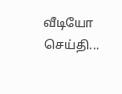வீடியோ செய்தி...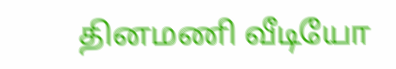தினமணி வீடியோ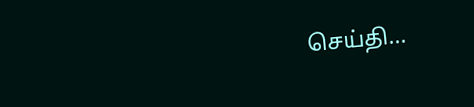செய்தி...